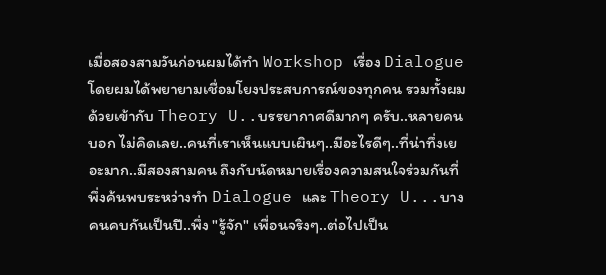เมื่อสองสามวันก่อนผมได้ทำ Workshop เรื่อง Dialogue โดยผมได้พยายามเชื่อมโยงประสบการณ์ของทุกคน รวมทั้งผมด้วยเข้ากับ Theory U..บรรยากาศดีมากๆ ครับ..หลายคนบอก ไม่คิดเลย..คนที่เราเห็นแบบเผินๆ..มีอะไรดีๆ..ที่น่าทึ่งเยอะมาก..มีสองสามคน ถึงกับนัดหมายเรื่องความสนใจร่วมกันที่พึ่งค้นพบระหว่างทำ Dialogue และ Theory U...บางคนคบกันเป็นปี..พึ่ง "รู้จัก" เพื่อนจริงๆ..ต่อไปเป็น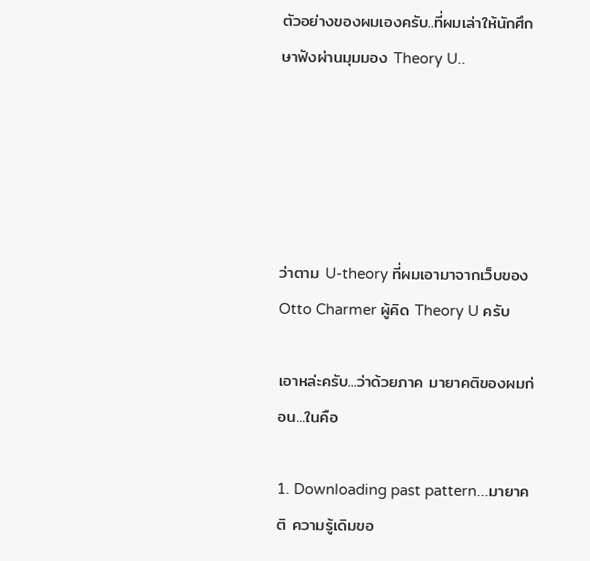ตัวอย่างของผมเองครับ..ที่ผมเล่าให้นักศึกษาฟังผ่านมุมมอง Theory U..





ว่าตาม U-theory ที่ผมเอามาจากเว็บของ Otto Charmer ผู้คิด Theory U ครับ

เอาหล่ะครับ...ว่าด้วยภาค มายาคติของผมก่อน...ในคือ

1. Downloading past pattern...มายาคติ ความรู้เดิมขอ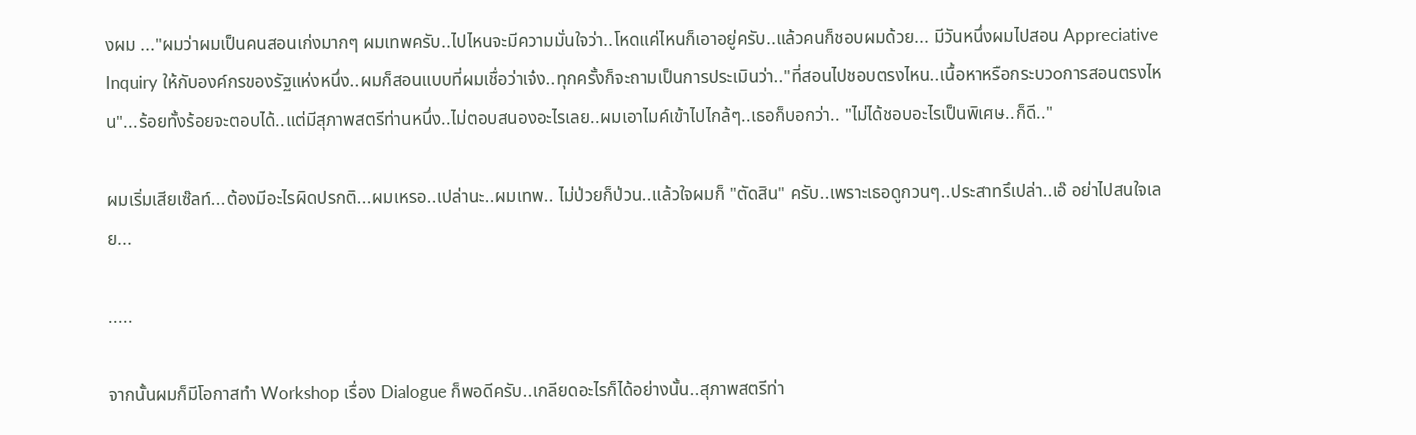งผม ..."ผมว่าผมเป็นคนสอนเก่งมากๆ ผมเทพครับ..ไปไหนจะมีความมั่นใจว่า..โหดแค่ไหนก็เอาอยู่ครับ..แล้วคนก็ชอบผมด้วย... มีวันหนึ่งผมไปสอน Appreciative Inquiry ให้กับองค์กรของรัฐแห่งหนึ่ง..ผมก็สอนแบบที่ผมเชื่อว่าเจ๋ง..ทุกครั้งก็จะถามเป็นการประเมินว่า.."ที่สอนไปชอบตรงไหน..เนื้อหาหรือกระบวoการสอนตรงไหน"...ร้อยทั้งร้อยจะตอบได้..แต่มีสุภาพสตรีท่านหนึ่ง..ไม่ตอบสนองอะไรเลย..ผมเอาไมค์เข้าไปไกล้ๆ..เธอก็บอกว่า.. "ไม่ได้ชอบอะไรเป็นพิเศษ..ก็ดี.."

ผมเริ่มเสียเซ๊ลท์...ต้องมีอะไรผิดปรกติ...ผมเหรอ..เปล่านะ..ผมเทพ.. ไม่ป่วยก็ป่วน..แล้วใจผมก็ "ตัดสิน" ครับ..เพราะเธอดูกวนๆ..ประสาทรึเปล่า..เอ๊ อย่าไปสนใจเลย...

.....

จากนั้นผมก็มีโอกาสทำ Workshop เรื่อง Dialogue ก็พอดีครับ..เกลียดอะไรก็ได้อย่างนั้น..สุภาพสตรีท่า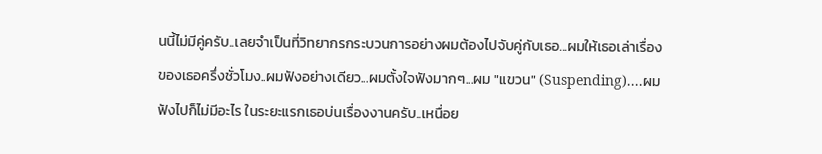นนี้ไม่มีคู่ครับ..เลยจำเป็นที่วิทยากรกระบวนการอย่างผมต้องไปจับคู่กับเธอ...ผมให้เธอเล่าเรื่องของเธอครึ่งชั่วโมง..ผมฟังอย่างเดียว...ผมตั้งใจฟังมากๆ...ผม "แขวน" (Suspending)....ผมฟังไปก็ไม่มีอะไร ในระยะแรกเธอบ่นเรื่องงานครับ..เหนื่อย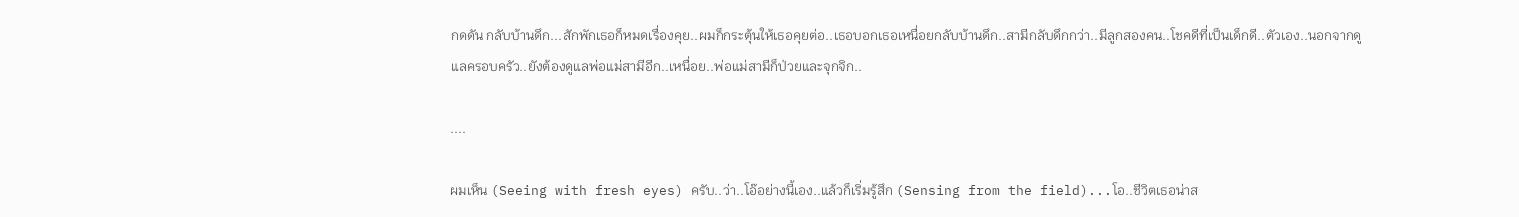กดดัน กลับบ้านดึก...สักพักเธอก็หมดเรื่องคุย..ผมก็กระตุ้นให้เธอคุยต่อ..เธอบอกเธอเหนื่อยกลับบ้านดึก..สามีกลับดึกกว่า..มีลูกสองคน..โชคดีที่เป็นเด็กดี..ตัวเอง..นอกจากดูแลครอบครัว..ยังต้องดูแลพ่อแม่สามีอีก..เหนื่อย..พ่อแม่สามีก็ป่วยและจุกจิก..

....

ผมเห็น (Seeing with fresh eyes) ครับ..ว่า..โอ๊อย่างนี้เอง..แล้วก็เริ่มรู้สึก (Sensing from the field)...โอ..ชีวิตเธอน่าส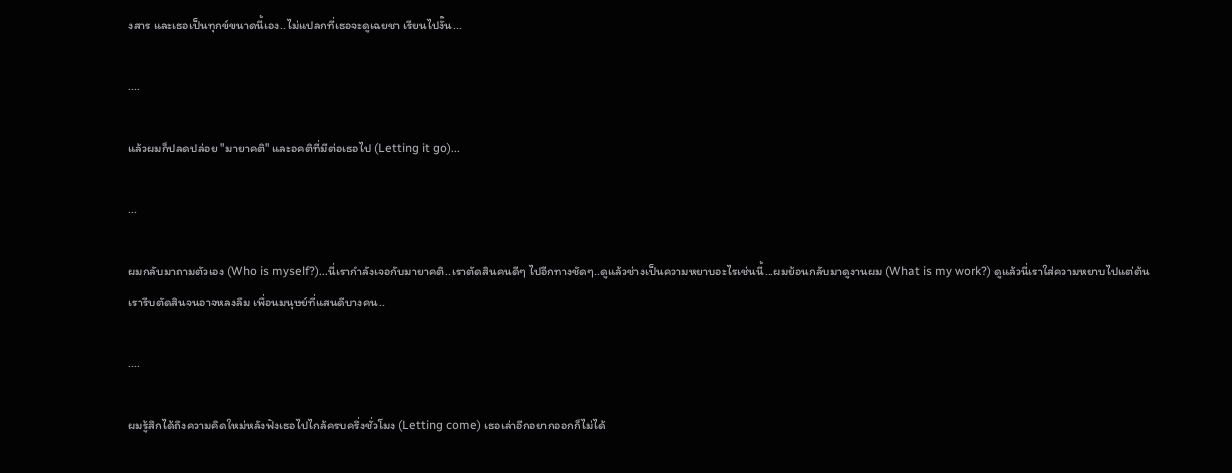งสาร และเธอเป็นทุกข์ขนาดนี้เอง..ไม่แปลกที่เธอจะดูเฉยชา เรียนไปงั๊น...

....

แล้วผมก็ปลดปล่อย "มายาคติ" และอคติที่มีต่อเธอไป (Letting it go)...

...

ผมกลับมาถามตัวเอง (Who is myself?)...นี่เรากำลังเจอกับมายาคติ..เราตัดสินคนดีๆ ไปอีกทางชัดๆ..ดูแล้วช่างเป็นความหยาบอะไรเช่นนี้...ผมย้อนกลับมาดูงานผม (What is my work?) ดูแล้วนี่เราใส่ความหยาบไปแต่ต้น เรารีบตัดสินจนอาจหลงลืม เพื่อนมนุษย์ที่แสนดีบางคน..

....

ผมรู้สึกได้ถึงความคิดใหม่หลังฟังเธอไปไกล้ครบครึ่งชั่วโมง (Letting come) เธอเล่าอีกอยากออกก็ไม่ได้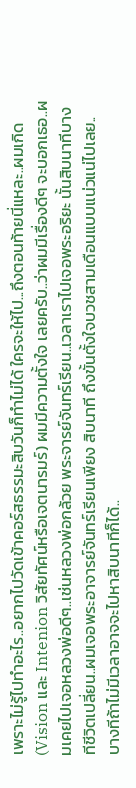เพราะไม่รู้ไปทำอะไร..อยากไปวัดเข้าคอร์สธรรมะสิบวันก็ทำไม่ได้ ใครจะให้ไป...ถึงตอนท้ายนี่แหละ..ผมเกิด (Vision และ Intenion วิสัยทัศน์หรือเจตนารมร์) ผมมีความตั้งใจ เลยครับ..ว่าผมมีเรื่องดีๆ จะบอกเธอ..ผมเคยไปเจอหลวงพ่อดีๆ..เช่นหลวงพ่อกล้วย พระจารย์จันทร์เรียน..เวลาเราไปเจอพระอริยะ นั้นสิบนาทีบางทีชีวิตเปลี่ยน..ผมเจอพระอาจารย์จันทร์เรียนเพียง สิบนาที ถึงขั้นตั้งใจบวชสามเดือนแบบแน่วแน่ไปเลย..บางทีถ้าไม่มีเวลาอาจจะไปหาสิบนาทีก็ได้..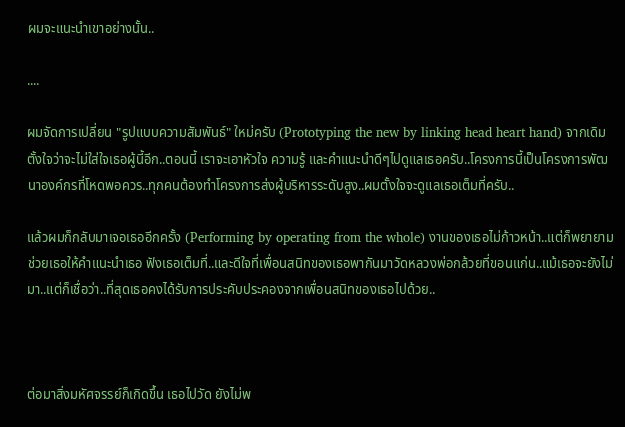ผมจะแนะนำเขาอย่างนั้น..

....

ผมจัดการเปลี่ยน "รูปแบบความสัมพันธ์" ใหม่ครับ (Prototyping the new by linking head heart hand) จากเดิมตั้งใจว่าจะไม่ใส่ใจเธอผู้นี้อีก..ตอนนี้ เราจะเอาหัวใจ ความรู้ และคำแนะนำดีๆไปดูแลเธอครับ..โครงการนี้เป็นโครงการพัฒนาองค์กรที่โหดพอควร..ทุกคนต้องทำโครงการส่งผู้บริหารระดับสูง..ผมตั้งใจจะดูแลเธอเต็มที่ครับ..

แล้วผมก็กลับมาเจอเธออีกครั้ง (Performing by operating from the whole) งานของเธอไม่ก้าวหน้า..แต่ก็พยายามช่วยเธอให้คำแนะนำเธอ ฟังเธอเต็มที่..และดีใจที่เพื่อนสนิทของเธอพากันมาวัดหลวงพ่อกล้วยที่ขอนแก่น..แม้เธอจะยังไม่มา..แต่ก็เชื่อว่า..ที่สุดเธอคงได้รับการประคับประคองจากเพื่อนสนิทของเธอไปด้วย..



ต่อมาสิ่งมหัศจรรย์ก็เกิดขึ้น เธอไปวัด ยังไม่พ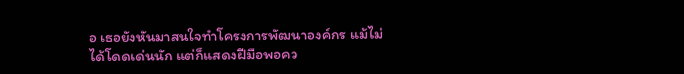อ เธอยังหันมาสนใจทำโครงการพัฒนาองค์กร แม้ไม่ได้โดดเด่นนัก แต่ก็แสดงฝีมือพอคว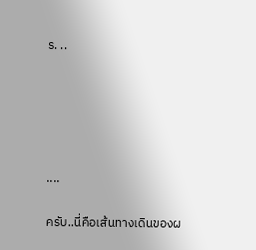ร. ..





....

ครับ..นี่คือเส้นทางเดินของผ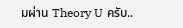มผ่าน Theory U ครับ..